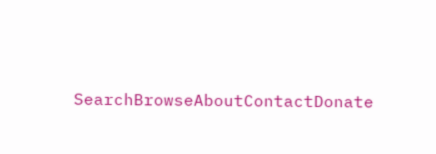SearchBrowseAboutContactDonate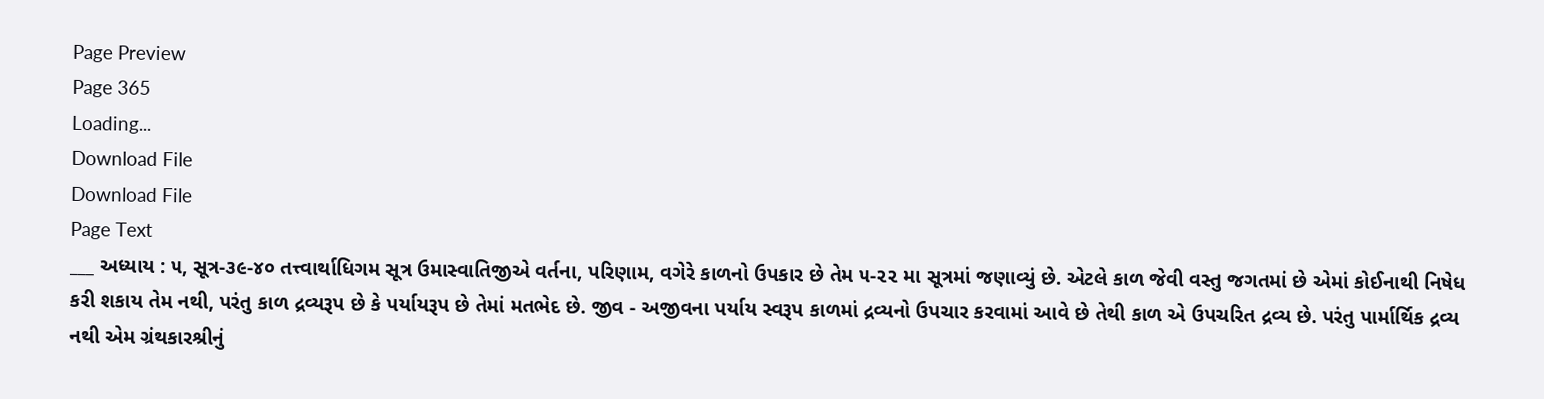Page Preview
Page 365
Loading...
Download File
Download File
Page Text
___ અધ્યાય : ૫, સૂત્ર-૩૯-૪૦ તત્ત્વાર્થાધિગમ સૂત્ર ઉમાસ્વાતિજીએ વર્તના, પરિણામ, વગેરે કાળનો ઉપકાર છે તેમ ૫-૨૨ મા સૂત્રમાં જણાવ્યું છે. એટલે કાળ જેવી વસ્તુ જગતમાં છે એમાં કોઈનાથી નિષેધ કરી શકાય તેમ નથી, પરંતુ કાળ દ્રવ્યરૂપ છે કે પર્યાયરૂપ છે તેમાં મતભેદ છે. જીવ - અજીવના પર્યાય સ્વરૂપ કાળમાં દ્રવ્યનો ઉપચાર કરવામાં આવે છે તેથી કાળ એ ઉપચરિત દ્રવ્ય છે. પરંતુ પાર્માર્થિક દ્રવ્ય નથી એમ ગ્રંથકારશ્રીનું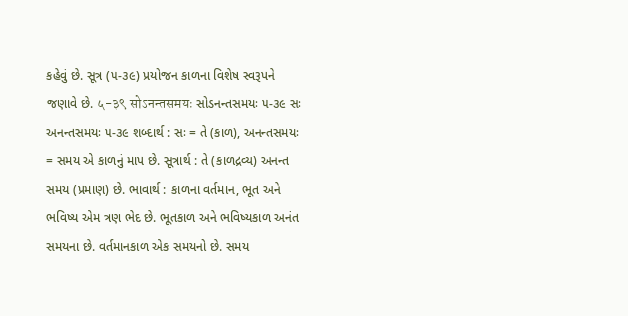કહેવું છે. સૂત્ર (૫-૩૯) પ્રયોજન કાળના વિશેષ સ્વરૂપને જણાવે છે. ५-३९ सोऽनन्तसमयः સોડનન્તસમયઃ ૫-૩૯ સઃ અનન્તસમયઃ ૫-૩૯ શબ્દાર્થ : સઃ = તે (કાળ), અનન્તસમયઃ = સમય એ કાળનું માપ છે. સૂત્રાર્થ : તે (કાળદ્રવ્ય) અનન્ત સમય (પ્રમાણ) છે. ભાવાર્થ : કાળના વર્તમાન, ભૂત અને ભવિષ્ય એમ ત્રણ ભેદ છે. ભૂતકાળ અને ભવિષ્યકાળ અનંત સમયના છે. વર્તમાનકાળ એક સમયનો છે. સમય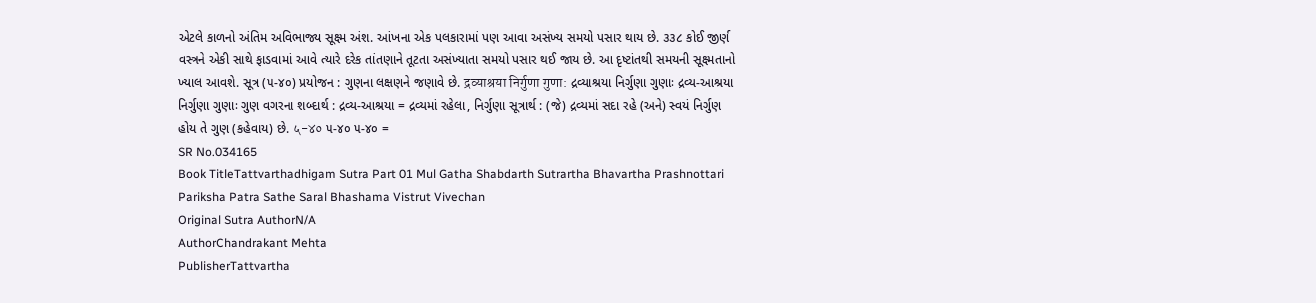એટલે કાળનો અંતિમ અવિભાજ્ય સૂક્ષ્મ અંશ. આંખના એક પલકારામાં પણ આવા અસંખ્ય સમયો પસાર થાય છે. ૩૩૮ કોઈ જીર્ણ વસ્ત્રને એકી સાથે ફાડવામાં આવે ત્યારે દરેક તાંતણાને તૂટતા અસંખ્યાતા સમયો પસાર થઈ જાય છે. આ દૃષ્ટાંતથી સમયની સૂક્ષ્મતાનો ખ્યાલ આવશે. સૂત્ર (૫-૪૦) પ્રયોજન : ગુણના લક્ષણને જણાવે છે. द्रव्याश्रया निर्गुणा गुणा: દ્રવ્યાશ્રયા નિર્ગુણા ગુણાઃ દ્રવ્ય-આશ્રયા નિર્ગુણા ગુણાઃ ગુણ વગરના શબ્દાર્થ : દ્રવ્ય-આશ્રયા = દ્રવ્યમાં રહેલા, નિર્ગુણા સૂત્રાર્થ : (જે) દ્રવ્યમાં સદા રહે (અને) સ્વયં નિર્ગુણ હોય તે ગુણ (કહેવાય) છે. ५-४० ૫-૪૦ ૫-૪૦ =
SR No.034165
Book TitleTattvarthadhigam Sutra Part 01 Mul Gatha Shabdarth Sutrartha Bhavartha Prashnottari Pariksha Patra Sathe Saral Bhashama Vistrut Vivechan
Original Sutra AuthorN/A
AuthorChandrakant Mehta
PublisherTattvartha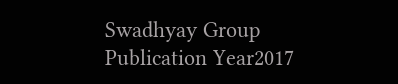Swadhyay Group
Publication Year2017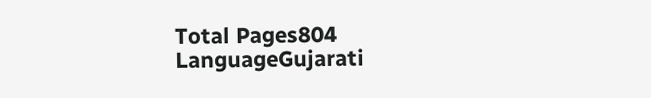Total Pages804
LanguageGujarati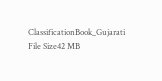ClassificationBook_Gujarati
File Size42 MB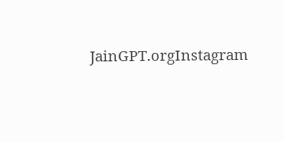JainGPT.orgInstagram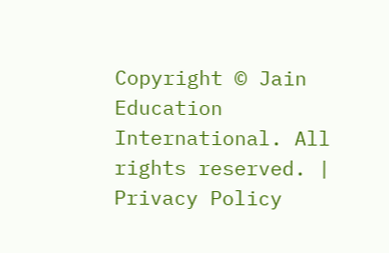Copyright © Jain Education International. All rights reserved. | Privacy Policy